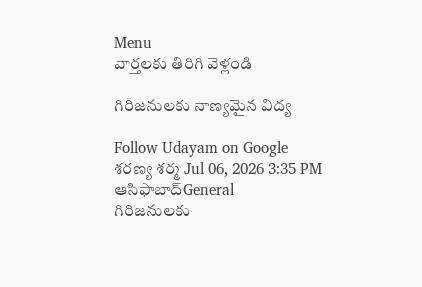Menu
వార్తలకు తిరిగి వెళ్లండి

గిరిజనులకు నాణ్యమైన విద్య

Follow Udayam on Google
శరణ్య శర్మ Jul 06, 2026 3:35 PM ఆసిఫాబాద్General
గిరిజనులకు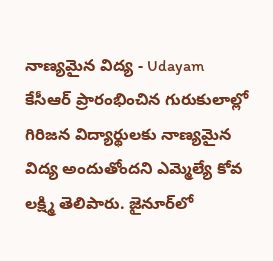నాణ్యమైన విద్య - Udayam
కేసీఆర్ ప్రారంభించిన గురుకులాల్లో గిరిజన విద్యార్థులకు నాణ్యమైన విద్య అందుతోందని ఎమ్మెల్యే కోవ లక్ష్మి తెలిపారు. జైనూర్‌లో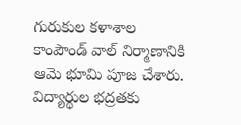గురుకుల కళాశాల కాంపౌండ్ వాల్ నిర్మాణానికి ఆమె భూమి పూజ చేశారు. విద్యార్థుల భద్రతకు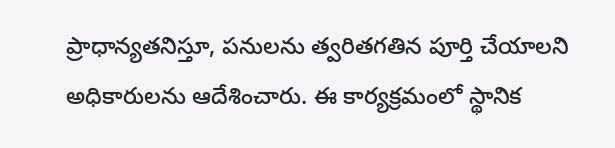ప్రాధాన్యతనిస్తూ, పనులను త్వరితగతిన పూర్తి చేయాలని అధికారులను ఆదేశించారు. ఈ కార్యక్రమంలో స్థానిక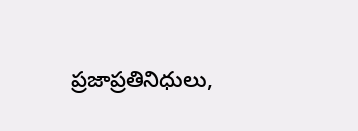ప్రజాప్రతినిధులు,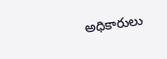అధికారులు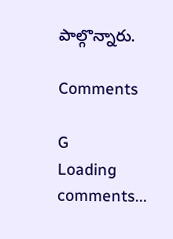పాల్గొన్నారు.

Comments

G
Loading comments...